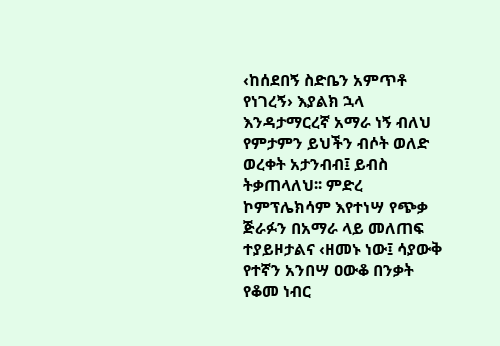‹ከሰደበኝ ስድቤን አምጥቶ የነገረኝ› እያልክ ኋላ እንዳታማርረኛ አማራ ነኝ ብለህ የምታምን ይህችን ብሶት ወለድ ወረቀት አታንብብ፤ ይብስ ትቃጠላለህ፡፡ ምድረ ኮምፕሌክሳም እየተነሣ የጭቃ ጅራፉን በአማራ ላይ መለጠፍ ተያይዞታልና ‹ዘመኑ ነው፤ ሳያውቅ የተኛን አንበሣ ዐውቆ በንቃት የቆመ ነብር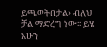ይጫወትበታል› ብለህ ቻል ማድረግ ነው፡፡ ይሄ አሁን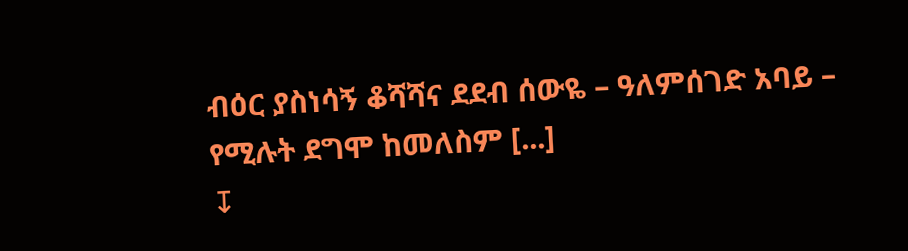ብዕር ያስነሳኝ ቆሻሻና ደደብ ሰውዬ – ዓለምሰገድ አባይ – የሚሉት ደግሞ ከመለስም [...]
↧